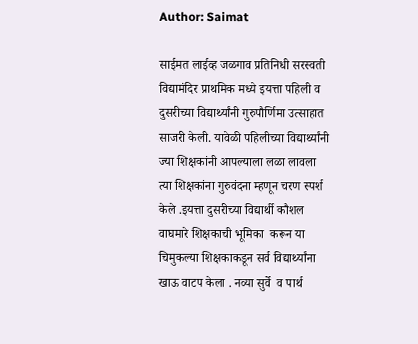Author: Saimat

साईमत लाईव्ह जळगाव प्रतिनिधी सरस्वती विद्यामंदिर प्राथमिक मध्ये इयत्ता पहिली व दुसरीच्या विद्यार्थ्यांनी गुरुपौर्णिमा उत्साहात साजरी केली. यावेळी पहिलीच्या विद्यार्थ्यांनी ज्या शिक्षकांनी आपल्याला लळा लावला त्या शिक्षकांना गुरुवंदना म्हणून चरण स्पर्श केले .इयत्ता दुसरीच्या विद्यार्थी कौशल वाघमारे शिक्षकाची भूमिका  करून या  चिमुकल्या शिक्षकाकडून सर्व विद्यार्थ्यांना खाऊ वाटप केला . नव्या सुर्वे  व पार्थ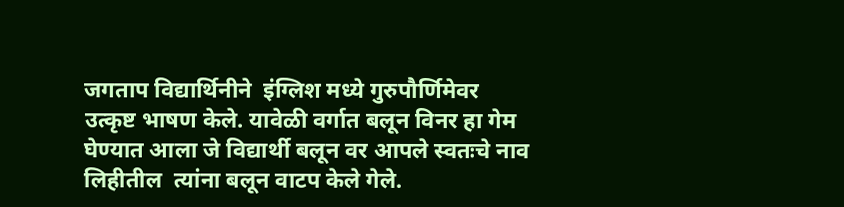जगताप विद्यार्थिनीने  इंग्लिश मध्ये गुरुपौर्णिमेवर उत्कृष्ट भाषण केले. यावेळी वर्गात बलून विनर हा गेम घेण्यात आला जे विद्यार्थी बलून वर आपले स्वतःचे नाव लिहीतील  त्यांना बलून वाटप केले गेले.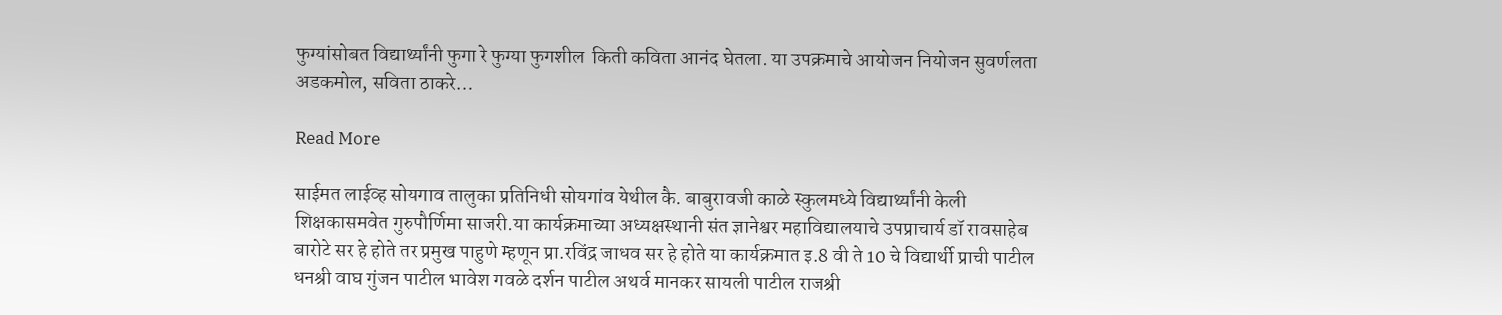फुग्यांसोबत विद्यार्थ्यांनी फुगा रे फुग्या फुगशील  किती कविता आनंद घेतला. या उपक्रमाचे आयोजन नियोजन सुवर्णलता अडकमोल, सविता ठाकरे…

Read More

साईमत लाईव्ह सोयगाव तालुका प्रतिनिधी सोयगांव येथील कै. बाबुरावजी काळे स्कुलमध्ये विद्यार्थ्यांनी केली शिक्षकासमवेत गुरुपौर्णिमा साजरी.या कार्यक्रमाच्या अध्यक्षस्थानी संत ज्ञानेश्वर महाविद्यालयाचे उपप्राचार्य डॉ रावसाहेब बारोटे सर हे होते तर प्रमुख पाहुणे म्हणून प्रा.रविंद्र जाधव सर हे होते या कार्यक्रमात इ.8 वी ते 10 चे विद्यार्थी प्राची पाटील धनश्री वाघ गुंजन पाटील भावेश गवळे दर्शन पाटील अथर्व मानकर सायली पाटील राजश्री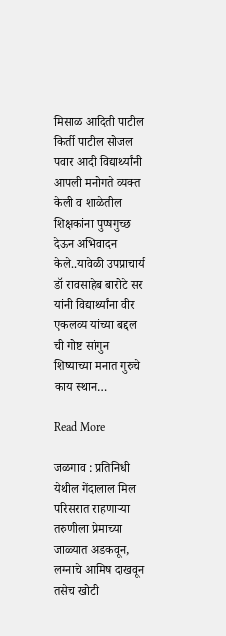मिसाळ आदिती पाटील किर्ती पाटील सोजल पवार आदी विद्यार्थ्यांनी आपली मनोगते व्यक्त केली व शाळेतील शिक्षकांना पुप्षगुच्छ देऊन अभिवादन केले..यावेळी उपप्राचार्य डॉ रावसाहेब बारोटे सर यांनी विद्यार्थ्यांना वीर एकलव्य यांच्या बद्दल ची गोष्ट सांगुन शिष्याच्या मनात गुरुचे काय स्थान…

Read More

जळगाव : प्रतिनिधी येथील गेंदालाल मिल परिसरात राहणार्‍या तरुणीला प्रेमाच्या जाळ्यात अडकवून, लग्नाचे आमिष दाखवून तसेच खोटी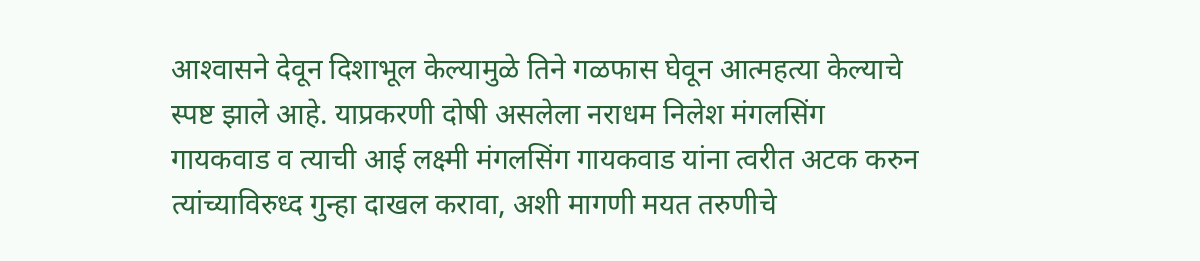आश्‍वासने देवून दिशाभूल केल्यामुळे तिने गळफास घेवून आत्महत्या केल्याचे स्पष्ट झाले आहे. याप्रकरणी दोषी असलेला नराधम निलेश मंगलसिंग गायकवाड व त्याची आई लक्ष्मी मंगलसिंग गायकवाड यांना त्वरीत अटक करुन त्यांच्याविरुध्द गुन्हा दाखल करावा, अशी मागणी मयत तरुणीचे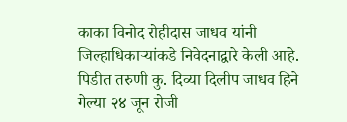काका विनोद रोहीदास जाधव यांनी जिल्हाधिकार्‍यांकडे निवेदनाद्वारे केली आहे. पिडीत तरुणी कु. दिव्या दिलीप जाधव हिने गेल्या २४ जून रोजी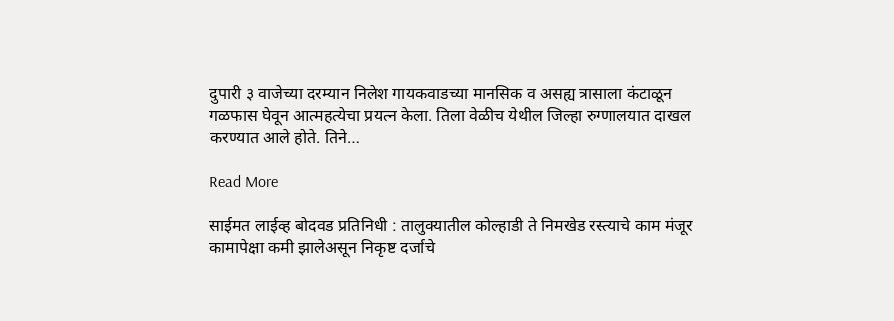दुपारी ३ वाजेच्या दरम्यान निलेश गायकवाडच्या मानसिक व असह्य त्रासाला कंटाळून गळफास घेवून आत्महत्येचा प्रयत्न केला. तिला वेळीच येथील जिल्हा रुग्णालयात दाखल करण्यात आले होते. तिने…

Read More

साईमत लाईव्ह बोदवड प्रतिनिधी : तालुक्यातील कोल्हाडी ते निमखेड रस्त्याचे काम मंजूर कामापेक्षा कमी झालेअसून निकृष्ट दर्जाचे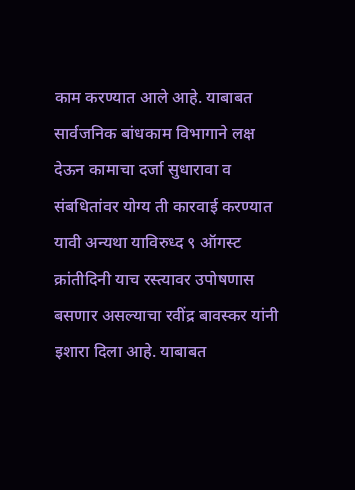काम करण्यात आले आहे. याबाबत सार्वजनिक बांधकाम विभागाने लक्ष देऊन कामाचा दर्जा सुधारावा व संबधितांवर योग्य ती कारवाई करण्यात यावी अन्यथा याविरुध्द ९ ऑगस्ट क्रांतीदिनी याच रस्त्यावर उपोषणास बसणार असल्याचा रवींद्र बावस्कर यांनी इशारा दिला आहे. याबाबत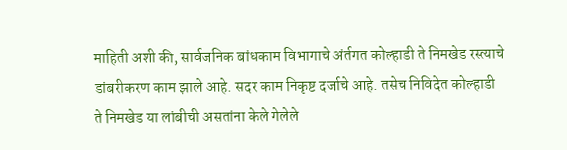माहिती अशी की, सार्वजनिक बांधकाम विभागाचे अंर्तगत कोल्हाडी ते निमखेड रस्त्याचे डांबरीकरण काम झाले आहे. सदर काम निकृष्ट दर्जाचे आहे. तसेच निविदेत कोल्हाडी ते निमखेड या लांबीची असतांना केले गेलेले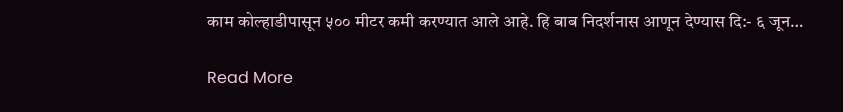काम कोल्हाडीपासून ५०० मीटर कमी करण्यात आले आहे. हि बाब निदर्शनास आणून देण्यास दि:- ६ जून…

Read More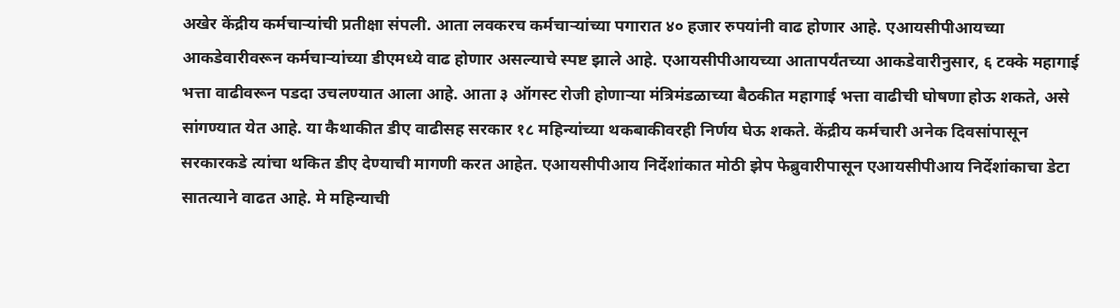अखेर केंद्रीय कर्मचाऱ्यांची प्रतीक्षा संपली. आता लवकरच कर्मचाऱ्यांच्या पगारात ४० हजार रुपयांनी वाढ होणार आहे. एआयसीपीआयच्या आकडेवारीवरून कर्मचाऱ्यांच्या डीएमध्ये वाढ होणार असल्याचे स्पष्ट झाले आहे. एआयसीपीआयच्या आतापर्यंतच्या आकडेवारीनुसार, ६ टक्के महागाई भत्ता वाढीवरून पडदा उचलण्यात आला आहे. आता ३ ऑगस्ट रोजी होणाऱ्या मंत्रिमंडळाच्या बैठकीत महागाई भत्ता वाढीची घोषणा होऊ शकते, असे सांगण्यात येत आहे. या कैथाकीत डीए वाढीसह सरकार १८ महिन्यांच्या थकबाकीवरही निर्णय घेऊ शकते. केंद्रीय कर्मचारी अनेक दिवसांपासून सरकारकडे त्यांचा थकित डीए देण्याची मागणी करत आहेत. एआयसीपीआय निर्देशांकात मोठी झेप फेब्रुवारीपासून एआयसीपीआय निर्देशांकाचा डेटा सातत्याने वाढत आहे. मे महिन्याची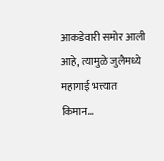आकडेवारी समोर आली आहे, त्यामुळे जुलैमध्ये महागाई भत्त्यात किमान…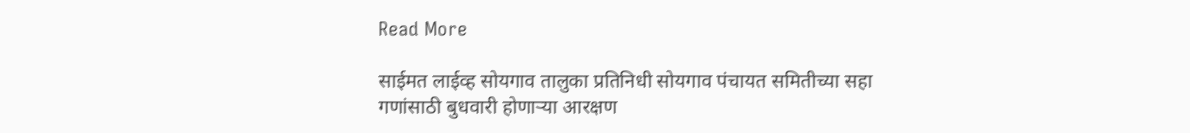Read More

साईमत लाईव्ह सोयगाव तालुका प्रतिनिधी सोयगाव पंचायत समितीच्या सहा गणांसाठी बुधवारी होणाऱ्या आरक्षण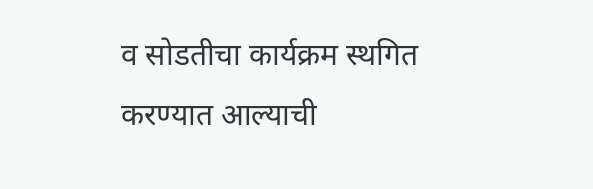व सोडतीचा कार्यक्रम स्थगित करण्यात आल्याची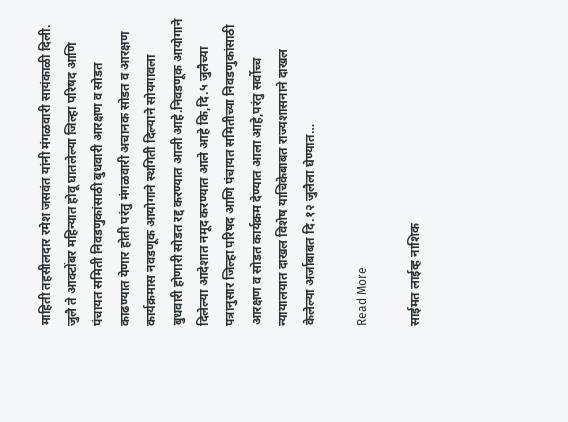माहिती तहसीलदार रमेश जसवंत यांनी मंगळवारी सायंकाळी दिली. जुलै ते आक्टोंबर महिन्यात होवू घातलेल्या जिल्हा परिषद आणि पंचायत समिती निवडणुकांसाठी बुधवारी आरक्षण व सोडत काढण्यात येणार होती परंतु मंगळवारी अचानक सोडत व आरक्षण कार्यक्रमास नवडणूक आयोगाने स्थगिती दिल्याने सोयगावला बुधवारी होणारी सोडत रद्द करण्यात आली आहे.निवडणूक आयोगाने दिलेल्या आदेशात नमूद करण्यात आले आहे कि,दि.५ जुलैच्या पत्रानुसार जिल्हा परिषद आणि पंचायत समितीच्या निवडणुकांसाठी आरक्षण व सोडत कार्यक्रम देण्यात आला आहे,परंतु सर्वोच्च न्यायालयात दाखल विशेष याचिकेबाबत राज्यशासनाने दाखल केलेल्या अर्जाबाबत दि.१२ जुलैला घेण्यात…

Read More

साईमत लाईव्ह नाशिक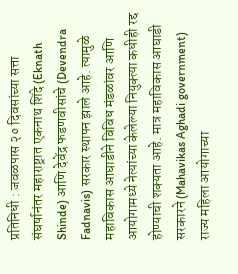प्रतिनिधी : जवळपास २० दिवसांच्या सत्ता संघर्षानंतर महाराष्ट्रात एकनाथ शिंदे (Eknath Shinde) आणि देवेंद्र फडणवीसांचे (Devendra Fadnavis) सरकार स्थापन झाले आहे. त्यामुळे महाविकास आघाडीने विविध मंडळांवर आणि आयोगामध्ये नेत्यांच्या केलेल्या नियुक्त्या कधीही रद्द होण्याची शक्यता आहे. मात्र महाविकास आघाडी सरकारने (Mahavikas Aghadi government) राज्य महिला आयोगाच्या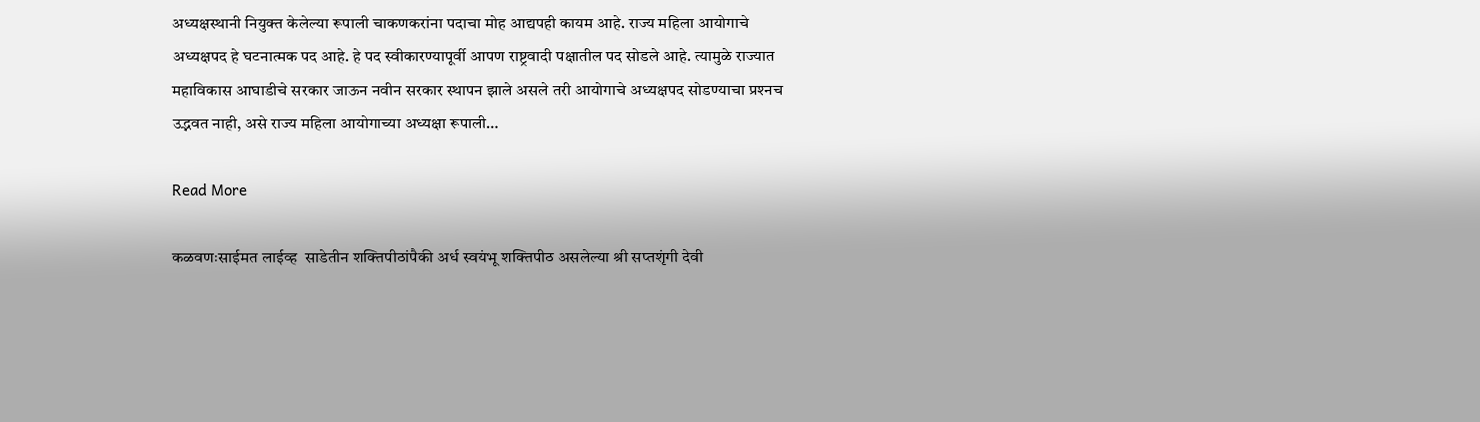अध्यक्षस्थानी नियुक्त केलेल्या रूपाली चाकणकरांना पदाचा मोह आद्यपही कायम आहे. राज्य महिला आयोगाचे अध्यक्षपद हे घटनात्मक पद आहे. हे पद स्वीकारण्यापूर्वी आपण राष्ट्रवादी पक्षातील पद सोडले आहे. त्यामुळे राज्यात महाविकास आघाडीचे सरकार जाऊन नवीन सरकार स्थापन झाले असले तरी आयोगाचे अध्यक्षपद सोडण्याचा प्रश्‍नच उद्भवत नाही, असे राज्य महिला आयोगाच्या अध्यक्षा रूपाली…

Read More

कळवणःसाईमत लाईव्ह  साडेतीन शक्तिपीठांपैकी अर्ध स्वयंभू शक्तिपीठ असलेल्या श्री सप्तशृंगी देवी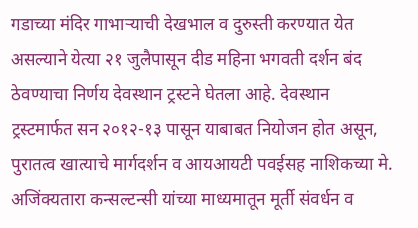गडाच्या मंदिर गाभाऱ्याची देखभाल व दुरुस्ती करण्यात येत असल्याने येत्या २१ जुलैपासून दीड महिना भगवती दर्शन बंद ठेवण्याचा निर्णय देवस्थान ट्रस्टने घेतला आहे. देवस्थान ट्रस्टमार्फत सन २०१२-१३ पासून याबाबत नियोजन होत असून, पुरातत्व खात्याचे मार्गदर्शन व आयआयटी पवईसह नाशिकच्या मे. अजिंक्यतारा कन्सल्टन्सी यांच्या माध्यमातून मूर्ती संवर्धन व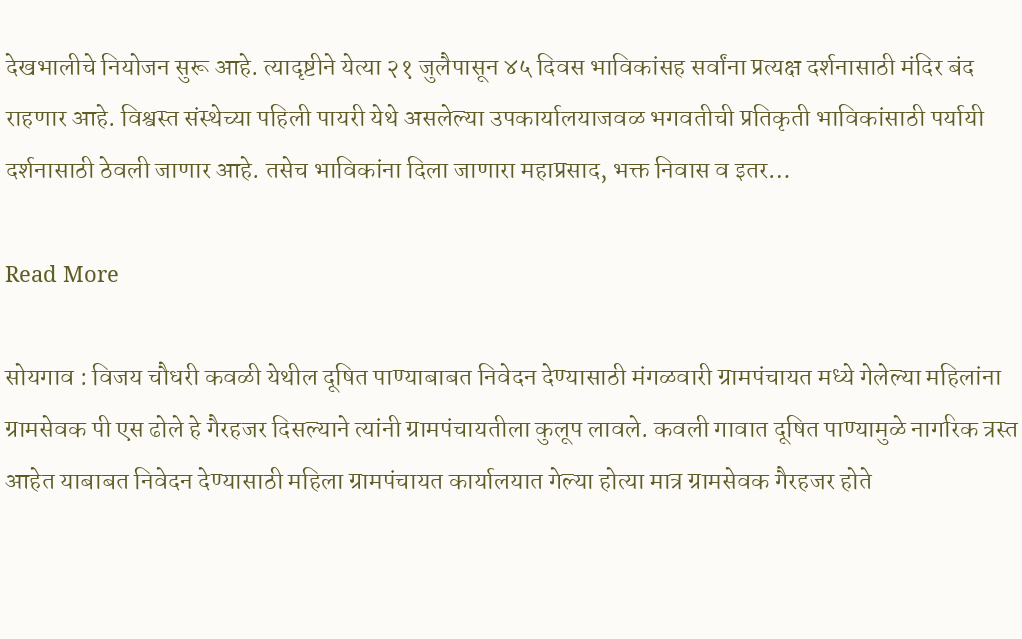देखभालीचे नियोजन सुरू आहे. त्यादृष्टीने येत्या २१ जुलैपासून ४५ दिवस भाविकांसह सर्वांना प्रत्यक्ष दर्शनासाठी मंदिर बंद राहणार आहे. विश्वस्त संस्थेच्या पहिली पायरी येथे असलेल्या उपकार्यालयाजवळ भगवतीची प्रतिकृती भाविकांसाठी पर्यायी दर्शनासाठी ठेवली जाणार आहे. तसेच भाविकांना दिला जाणारा महाप्रसाद, भक्त निवास व इतर…

Read More

सोयगाव : विजय चौधरी कवळी येथील दूषित पाण्याबाबत निवेदन देण्यासाठी मंगळवारी ग्रामपंचायत मध्ये गेलेल्या महिलांना ग्रामसेवक पी एस ढोले हे गैरहजर दिसल्याने त्यांनी ग्रामपंचायतीला कुलूप लावले. कवली गावात दूषित पाण्यामुळे नागरिक त्रस्त आहेत याबाबत निवेदन देण्यासाठी महिला ग्रामपंचायत कार्यालयात गेल्या होत्या मात्र ग्रामसेवक गैरहजर होते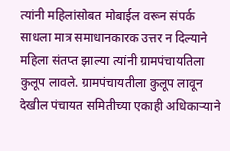त्यांनी महिलांसोबत मोबाईल वरून संपर्क साधला मात्र समाधानकारक उत्तर न दिल्याने महिला संतप्त झाल्या त्यांनी ग्रामपंचायतिला कुलूप लावले. ग्रामपंचायतीला कुलूप लावून देखील पंचायत समितीच्या एकाही अधिकाऱ्याने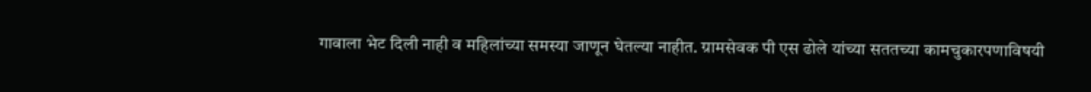गावाला भेट दिली नाही व महिलांच्या समस्या जाणून घेतल्या नाहीत. ग्रामसेवक पी एस ढोले यांच्या सततच्या कामचुकारपणाविषयी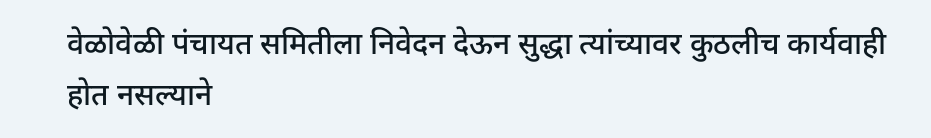वेळोवेळी पंचायत समितीला निवेदन देऊन सुद्धा त्यांच्यावर कुठलीच कार्यवाही होत नसल्याने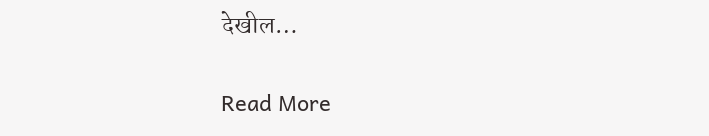देखील…

Read More